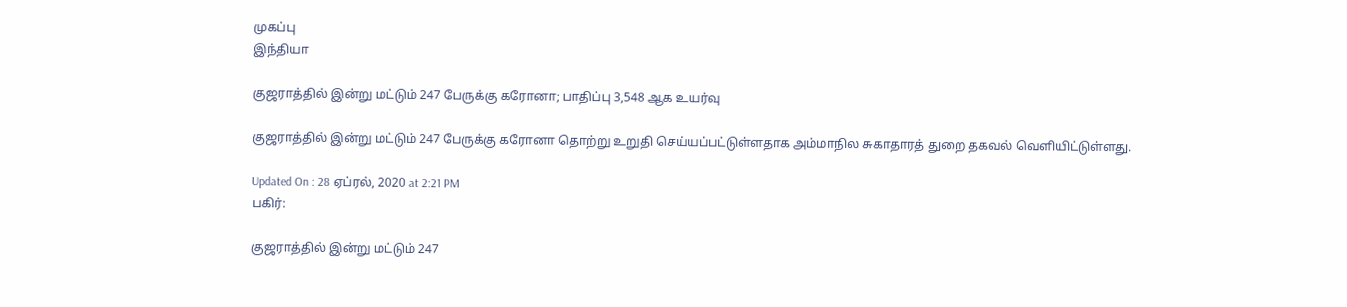முகப்பு
இந்தியா

குஜராத்தில் இன்று மட்டும் 247 பேருக்கு கரோனா; பாதிப்பு 3,548 ஆக உயர்வு

குஜராத்தில் இன்று மட்டும் 247 பேருக்கு கரோனா தொற்று உறுதி செய்யப்பட்டுள்ளதாக அம்மாநில சுகாதாரத் துறை தகவல் வெளியிட்டுள்ளது.

Updated On : 28 ஏப்ரல், 2020 at 2:21 PM
பகிர்:

குஜராத்தில் இன்று மட்டும் 247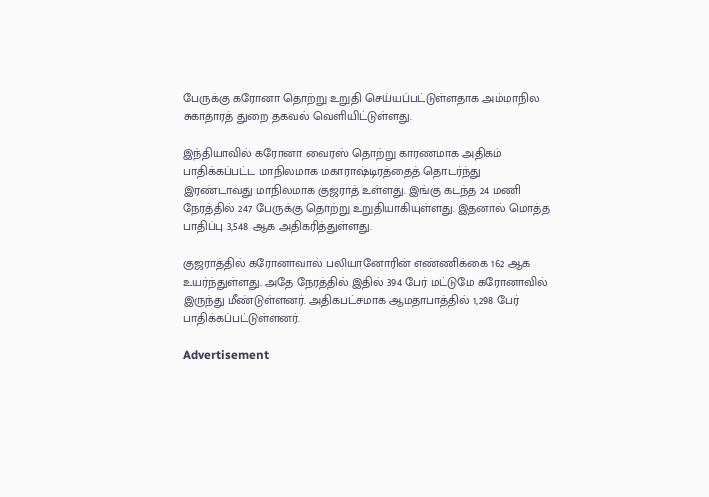பேருக்கு கரோனா தொற்று உறுதி செய்யப்பட்டுள்ளதாக அம்மாநில சுகாதாரத் துறை தகவல் வெளியிட்டுள்ளது.

இந்தியாவில் கரோனா வைரஸ் தொற்று காரணமாக அதிகம் பாதிக்கப்பட்ட மாநிலமாக மகாராஷ்டிரத்தைத் தொடர்ந்து இரண்டாவது மாநிலமாக குஜராத் உள்ளது. இங்கு கடந்த 24 மணி நேரத்தில் 247 பேருக்கு தொற்று உறுதியாகியுள்ளது. இதனால் மொத்த பாதிப்பு 3,548 ஆக அதிகரித்துள்ளது.

குஜராத்தில் கரோனாவால் பலியானோரின் எண்ணிக்கை 162 ஆக உயர்ந்துள்ளது. அதே நேரத்தில் இதில் 394 பேர் மட்டுமே கரோனாவில் இருந்து மீண்டுள்ளனர். அதிகபட்சமாக ஆமதாபாத்தில் 1,298 பேர் பாதிக்கப்பட்டுள்ளனர்.

Advertisement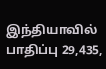இந்தியாவில் பாதிப்பு 29,435,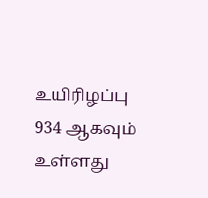உயிரிழப்பு 934 ஆகவும் உள்ளது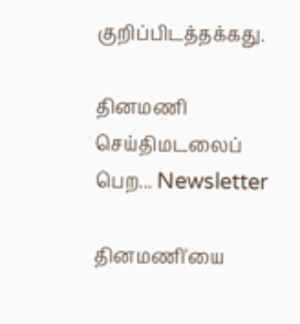குறிப்பிடத்தக்கது.

தினமணி செய்திமடலைப் பெற... Newsletter

தினமணி'யை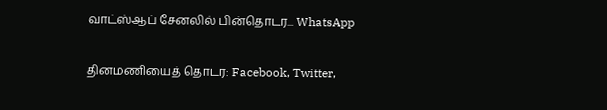வாட்ஸ்ஆப் சேனலில் பின்தொடர... WhatsApp

தினமணியைத் தொடர: Facebook, Twitter,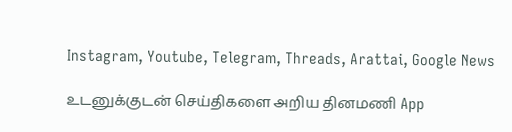Instagram, Youtube, Telegram, Threads, Arattai, Google News

உடனுக்குடன் செய்திகளை அறிய தினமணி App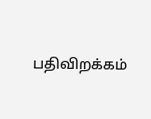பதிவிறக்கம்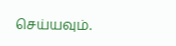செய்யவும்.